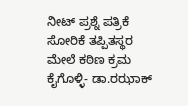ನೀಟ್ ಪ್ರಶ್ನೆ ಪತ್ರಿಕೆ ಸೋರಿಕೆ ತಪ್ಪಿತಸ್ಥರ ಮೇಲೆ ಕಠಿಣ ಕ್ರಮ ಕೈಗೊಳ್ಳಿ- ಡಾ.ರಝಾಕ್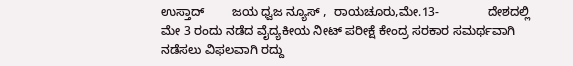ಉಸ್ತಾದ್        ಜಯ ಧ್ವಜ ನ್ಯೂಸ್ ,  ರಾಯಚೂರು,ಮೇ.13-              ದೇಶದಲ್ಲಿ ಮೇ 3 ರಂದು ನಡೆದ ವೈದ್ಯಕೀಯ ನೀಟ್ ಪರೀಕ್ಷೆ ಕೇಂದ್ರ ಸರಕಾರ ಸಮರ್ಥವಾಗಿ ನಡೆಸಲು ವಿಫಲವಾಗಿ ರದ್ದು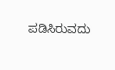ಪಡಿಸಿರುವದು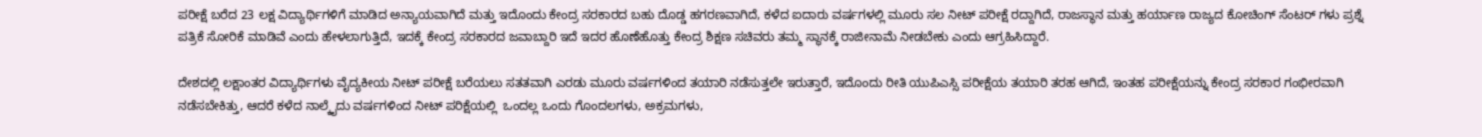ಪರೀಕ್ಷೆ ಬರೆದ 23 ಲಕ್ಷ ವಿದ್ಯಾರ್ಥಿಗಳಿಗೆ ಮಾಡಿದ ಅನ್ಯಾಯವಾಗಿದೆ ಮತ್ತು ಇದೊಂದು ಕೇಂದ್ರ ಸರಕಾರದ ಬಹು ದೊಡ್ಡ ಹಗರಣವಾಗಿದೆ, ಕಳೆದ ಐದಾರು ವರ್ಷಗಳಲ್ಲಿ ಮೂರು ಸಲ ನೀಟ್ ಪರೀಕ್ಷೆ ರದ್ದಾಗಿದೆ, ರಾಜಸ್ಥಾನ ಮತ್ತು ಹರ್ಯಾಣ ರಾಜ್ಯದ ಕೋಚಿಂಗ್ ಸೆಂಟರ್ ಗಳು ಪ್ರಶ್ನೆ ಪತ್ರಿಕೆ ಸೋರಿಕೆ ಮಾಡಿವೆ ಎಂದು ಹೇಳಲಾಗುತ್ತಿದೆ, ಇದಕ್ಕೆ ಕೇಂದ್ರ ಸರಕಾರದ ಜವಾಬ್ದಾರಿ ಇದೆ ಇದರ ಹೊಣೆಹೊತ್ತು ಕೇಂದ್ರ ಶಿಕ್ಷಣ ಸಚಿವರು ತಮ್ಮ ಸ್ಥಾನಕ್ಕೆ ರಾಜೀನಾಮೆ ನೀಡಬೇಕು ಎಂದು ಆಗ್ರಹಿಸಿದ್ದಾರೆ.

ದೇಶದಲ್ಲಿ ಲಕ್ಷಾಂತರ ವಿದ್ಯಾರ್ಥಿಗಳು ವೈದ್ಯಕೀಯ ನೀಟ್ ಪರೀಕ್ಷೆ ಬರೆಯಲು ಸತತವಾಗಿ ಎರಡು ಮೂರು ವರ್ಷಗಳಿಂದ ತಯಾರಿ ನಡೆಸುತ್ತಲೇ ಇರುತ್ತಾರೆ, ಇದೊಂದು ರೀತಿ ಯುಪಿಎಸ್ಸಿ ಪರೀಕ್ಷೆಯ ತಯಾರಿ ತರಹ ಆಗಿದೆ, ಇಂತಹ ಪರೀಕ್ಷೆಯನ್ನು ಕೇಂದ್ರ ಸರಕಾರ ಗಂಭೀರವಾಗಿ ನಡೆಸಬೇಕಿತ್ತು, ಆದರೆ ಕಳೆದ ನಾಲ್ಕೈದು ವರ್ಷಗಳಿಂದ ನೀಟ್ ಪರಿಕ್ಷೆಯಲ್ಲಿ  ಒಂದಲ್ಲ ಒಂದು ಗೊಂದಲಗಳು, ಅಕ್ರಮಗಳು,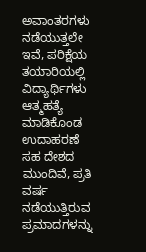ಅವಾಂತರಗಳು ನಡೆಯುತ್ತಲೇ ಇವೆ, ಪರಿಕ್ಷೆಯ ತಯಾರಿಯಲ್ಲಿ ವಿದ್ಯಾರ್ಥಿಗಳು ಆತ್ಮಹತ್ಯೆ ಮಾಡಿಕೊಂಡ ಉದಾಹರಣೆ ಸಹ ದೇಶದ ಮುಂದಿವೆ, ಪ್ರತಿ ವರ್ಷ ನಡೆಯುತ್ತಿರುವ ಪ್ರಮಾದಗಳನ್ನು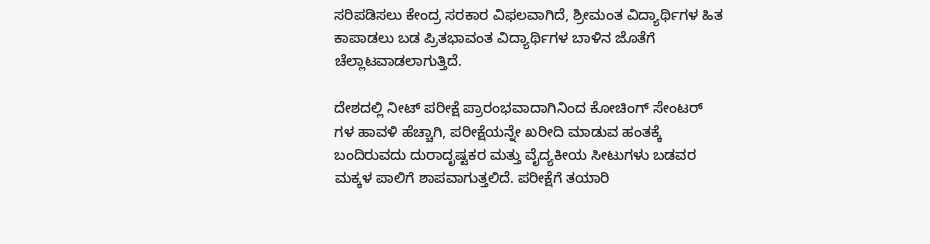ಸರಿಪಡಿಸಲು ಕೇಂದ್ರ ಸರಕಾರ ವಿಫಲವಾಗಿದೆ, ಶ್ರೀಮಂತ ವಿದ್ಯಾರ್ಥಿಗಳ ಹಿತ ಕಾಪಾಡಲು ಬಡ ಪ್ರಿತಭಾವಂತ ವಿದ್ಯಾರ್ಥಿಗಳ ಬಾಳಿನ ಜೊತೆಗೆ ಚೆಲ್ಲಾಟವಾಡಲಾಗುತ್ತಿದೆ.

ದೇಶದಲ್ಲಿ ನೀಟ್ ಪರೀಕ್ಷೆ ಪ್ರಾರಂಭವಾದಾಗಿನಿಂದ ಕೋಚಿಂಗ್ ಸೇಂಟರ್ ಗಳ ಹಾವಳಿ ಹೆಚ್ಚಾಗಿ, ಪರೀಕ್ಷೆಯನ್ನೇ ಖರೀದಿ ಮಾಡುವ ಹಂತಕ್ಕೆ ಬಂದಿರುವದು ದುರಾದೃಷ್ಟಕರ ಮತ್ತು ವೈದ್ಯಕೀಯ ಸೀಟುಗಳು ಬಡವರ ಮಕ್ಕಳ ಪಾಲಿಗೆ ಶಾಪವಾಗುತ್ತಲಿದೆ. ಪರೀಕ್ಷೆಗೆ ತಯಾರಿ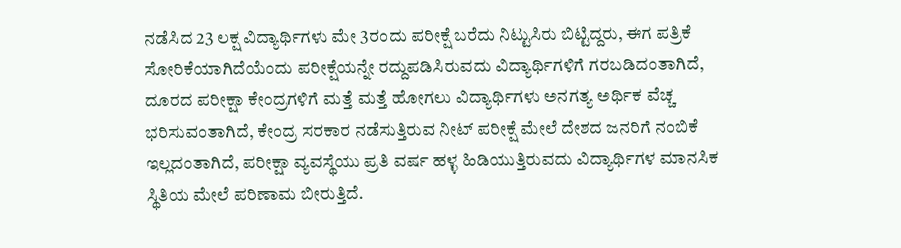ನಡೆಸಿದ 23 ಲಕ್ಷ ವಿದ್ಯಾರ್ಥಿಗಳು ಮೇ 3ರಂದು ಪರೀಕ್ಷೆ ಬರೆದು ನಿಟ್ಟುಸಿರು ಬಿಟ್ಟಿದ್ದರು, ಈಗ ಪತ್ರಿಕೆ ಸೋರಿಕೆಯಾಗಿದೆಯೆಂದು ಪರೀಕ್ಷೆಯನ್ನೇ ರದ್ದುಪಡಿಸಿರುವದು ವಿದ್ಯಾರ್ಥಿಗಳಿಗೆ ಗರಬಡಿದಂತಾಗಿದೆ, ದೂರದ ಪರೀಕ್ಷಾ ಕೇಂದ್ರಗಳಿಗೆ ಮತ್ತೆ ಮತ್ತೆ ಹೋಗಲು ವಿದ್ಯಾರ್ಥಿಗಳು ಅನಗತ್ಯ ಅರ್ಥಿಕ ವೆಚ್ಚ ಭರಿಸುವಂತಾಗಿದೆ, ಕೇಂದ್ರ ಸರಕಾರ ನಡೆಸುತ್ತಿರುವ ನೀಟ್ ಪರೀಕ್ಷೆ ಮೇಲೆ ದೇಶದ ಜನರಿಗೆ ನಂಬಿಕೆ ಇಲ್ಲದಂತಾಗಿದೆ, ಪರೀಕ್ಷಾ ವ್ಯವಸ್ಥೆಯು ಪ್ರತಿ ವರ್ಷ ಹಳ್ಳ ಹಿಡಿಯುತ್ತಿರುವದು ವಿದ್ಯಾರ್ಥಿಗಳ ಮಾನಸಿಕ ಸ್ಥಿತಿಯ ಮೇಲೆ ಪರಿಣಾಮ ಬೀರುತ್ತಿದೆ.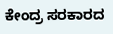ಕೇಂದ್ರ ಸರಕಾರದ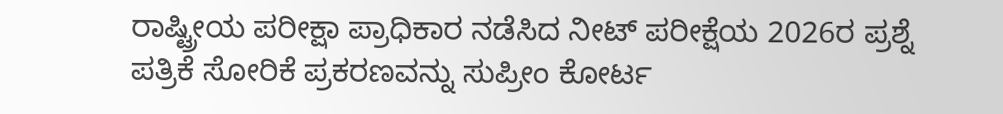ರಾಷ್ಟ್ರೀಯ ಪರೀಕ್ಷಾ ಪ್ರಾಧಿಕಾರ ನಡೆಸಿದ ನೀಟ್ ಪರೀಕ್ಷೆಯ 2026ರ ಪ್ರಶ್ನೆ ಪತ್ರಿಕೆ ಸೋರಿಕೆ ಪ್ರಕರಣವನ್ನು ಸುಪ್ರೀಂ ಕೋರ್ಟ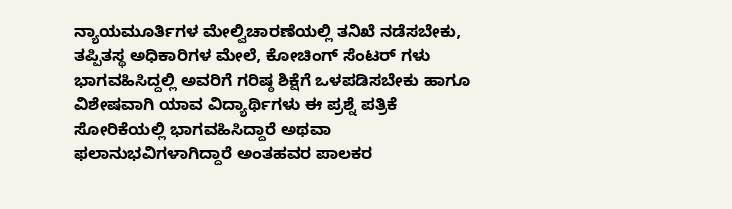ನ್ಯಾಯಮೂರ್ತಿಗಳ ಮೇಲ್ವಿಚಾರಣೆಯಲ್ಲಿ ತನಿಖೆ ನಡೆಸಬೇಕು, ತಪ್ಪಿತಸ್ಥ ಅಧಿಕಾರಿಗಳ ಮೇಲೆ, ಕೋಚಿಂಗ್ ಸೆಂಟರ್ ಗಳು ಭಾಗವಹಿಸಿದ್ದಲ್ಲಿ ಅವರಿಗೆ ಗರಿಷ್ಠ ಶಿಕ್ಷೆಗೆ ಒಳಪಡಿಸಬೇಕು ಹಾಗೂ ವಿಶೇಷವಾಗಿ ಯಾವ ವಿದ್ಯಾರ್ಥಿಗಳು ಈ ಪ್ರಶ್ನೆ ಪತ್ರಿಕೆ ಸೋರಿಕೆಯಲ್ಲಿ ಭಾಗವಹಿಸಿದ್ದಾರೆ ಅಥವಾ ಫಲಾನುಭವಿಗಳಾಗಿದ್ದಾರೆ ಅಂತಹವರ ಪಾಲಕರ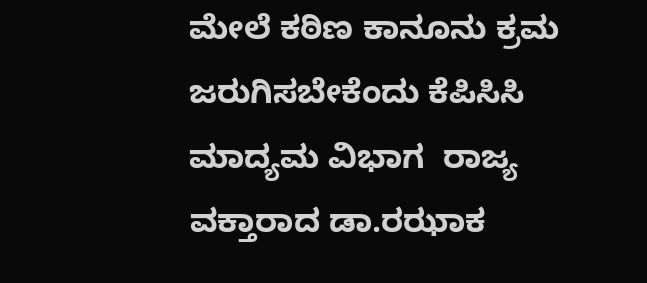ಮೇಲೆ ಕಠಿಣ ಕಾನೂನು ಕ್ರಮ ಜರುಗಿಸಬೇಕೆಂದು ಕೆಪಿಸಿಸಿ ಮಾದ್ಯಮ ವಿಭಾಗ  ರಾಜ್ಯ ವಕ್ತಾರಾದ ಡಾ.ರಝಾಕ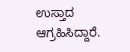ಉಸ್ತಾದ  ಆಗ್ರಹಿಸಿದ್ದಾರೆ.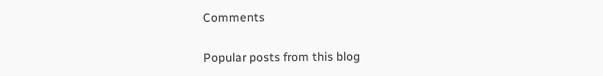Comments

Popular posts from this blog